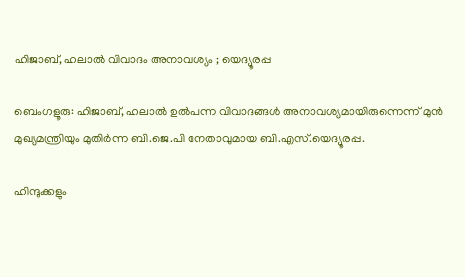ഹിജാബ്, ഹലാൽ വിവാദം അനാവശ്യം ; യെദ്യൂരപ്പ

ബെംഗളൂരു: ഹിജാബ്, ഹലാല്‍ ഉല്‍പന്ന വിവാദങ്ങള്‍ അനാവശ്യമായിരുന്നെന്ന് മുന്‍ മുഖ്യമന്ത്രിയും മുതിര്‍ന്ന ബി.ജെ.പി നേതാവുമായ ബി.എസ്.യെദ്യൂരപ്പ.

ഹിന്ദുക്കളും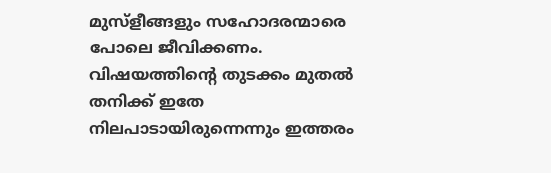മുസ്‍ളീങ്ങളും സഹോദരന്മാരെ പോലെ ജീവിക്കണം. വിഷയത്തിന്റെ തുടക്കം മുതല്‍ തനിക്ക് ഇതേ നിലപാടായിരുന്നെന്നും ഇത്തരം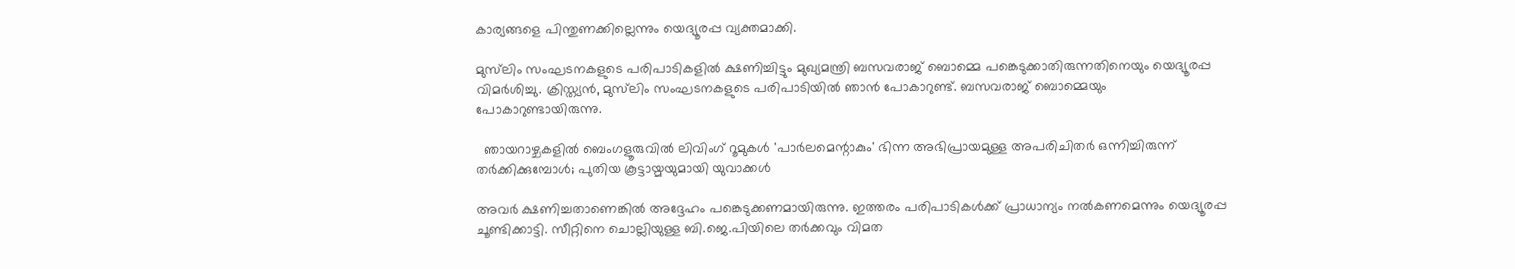കാര്യങ്ങളെ പിന്തുണക്കില്ലെന്നും യെദ്യൂരപ്പ വ്യക്തമാക്കി.

മുസ്‍ലിം സംഘടനകളുടെ പരിപാടികളില്‍ ക്ഷണിച്ചിട്ടും മുഖ്യമന്ത്രി ബസവരാജ് ബൊമ്മെ പങ്കെടുക്കാതിരുന്നതിനെയും യെദ്യൂരപ്പ വിമര്‍ശിച്ചു. ക്രിസ്ത്യന്‍, മുസ്‍ലിം സംഘടനകളുടെ പരിപാടിയില്‍ ഞാന്‍ പോകാറുണ്ട്. ബസവരാജ് ബൊമ്മെയും പോകാറുണ്ടായിരുന്നു.

  ഞായറാഴ്ചകളിൽ ബെംഗളൂരുവിൽ ലിവിംഗ് റൂമുകൾ 'പാർലമെന്റാകും' ഭിന്ന അഭിപ്രായമുള്ള അപരിചിതർ ഒന്നിച്ചിരുന്ന് തർക്കിക്കുമ്പോൾ; പുതിയ കൂട്ടായ്മയുമായി യുവാക്കൾ

അവര്‍ ക്ഷണിച്ചതാണെങ്കില്‍ അദ്ദേഹം പങ്കെടുക്കണമായിരുന്നു. ഇത്തരം പരിപാടികള്‍ക്ക് പ്രാധാന്യം നല്‍കണമെന്നും യെദ്യൂരപ്പ ചൂണ്ടിക്കാട്ടി. സീറ്റിനെ ചൊല്ലിയുള്ള ബി.ജെ.പിയിലെ തര്‍ക്കവും വിമത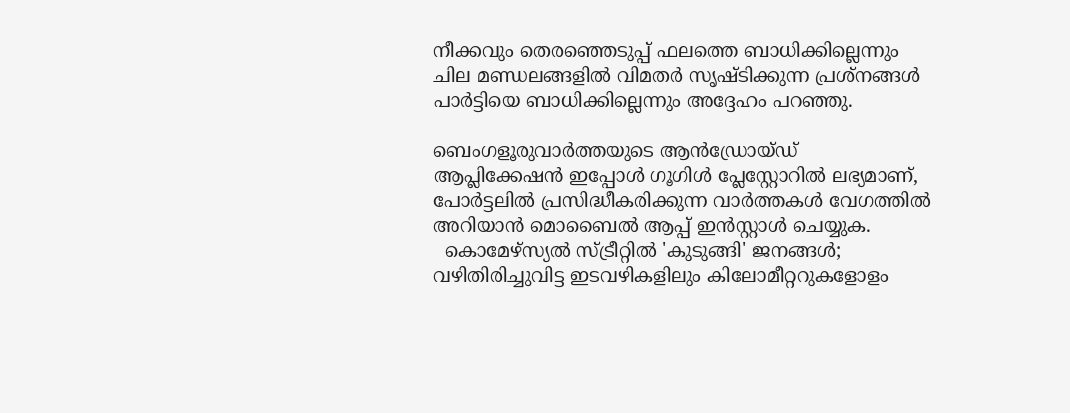നീക്കവും തെരഞ്ഞെടുപ്പ് ഫലത്തെ ബാധിക്കില്ലെന്നും ചില മണ്ഡലങ്ങളില്‍ വിമതര്‍ സൃഷ്ടിക്കുന്ന പ്രശ്നങ്ങള്‍ പാര്‍ട്ടിയെ ബാധിക്കില്ലെന്നും അദ്ദേഹം പറഞ്ഞു.

ബെംഗളൂരുവാർത്തയുടെ ആൻഡ്രോയ്ഡ് ആപ്ലിക്കേഷൻ ഇപ്പോൾ ഗൂഗിൾ പ്ലേസ്റ്റോറിൽ ലഭ്യമാണ്, പോർട്ടലിൽ പ്രസിദ്ധീകരിക്കുന്ന വാർത്തകൾ വേഗത്തിൽ അറിയാൻ മൊബൈൽ ആപ്പ് ഇൻസ്റ്റാൾ ചെയ്യുക.
  കൊമേഴ്‌സ്യൽ സ്ട്രീറ്റിൽ 'കുടുങ്ങി' ജനങ്ങൾ; വഴിതിരിച്ചുവിട്ട ഇടവഴികളിലും കിലോമീറ്ററുകളോളം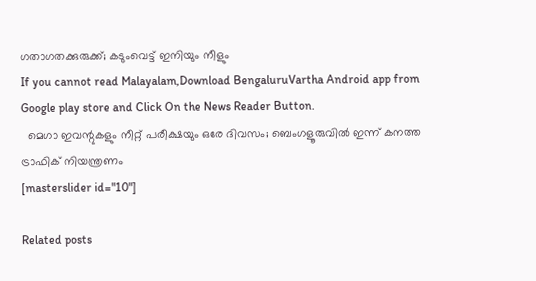ഗതാഗതക്കുരുക്ക്; കടുംവെട്ട് ഇനിയും നീളും
If you cannot read Malayalam,Download BengaluruVartha Android app from Google play store and Click On the News Reader Button.
  മെഗാ ഇവന്റുകളും നീറ്റ് പരീക്ഷയും ഒരേ ദിവസം; ബെംഗളൂരുവിൽ ഇന്ന് കനത്ത ട്രാഫിക് നിയന്ത്രണം
[masterslider id="10"]

Related posts